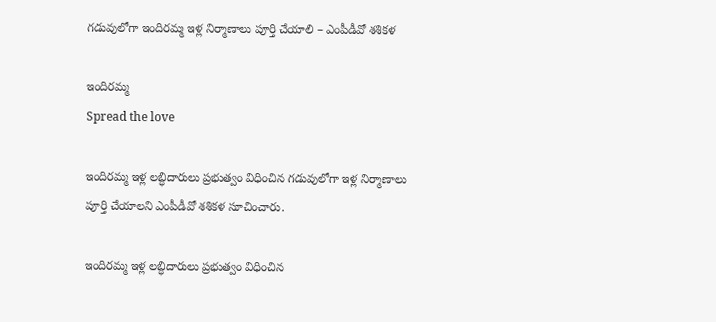గడువులోగా ఇందిరమ్మ ఇళ్ల నిర్మాణాలు పూర్తి చేయాలి – ఎంపీడీవో శశికళ

ఇందిరమ్మ
Spread the love

ఇందిరమ్మ ఇళ్ల లబ్ధిదారులు ప్రభుత్వం విధించిన గడువులోగా ఇళ్ల నిర్మాణాలు పూర్తి చేయాలని ఎంపీడీవో శశికళ సూచించారు.

ఇందిరమ్మ ఇళ్ల లబ్ధిదారులు ప్రభుత్వం విధించిన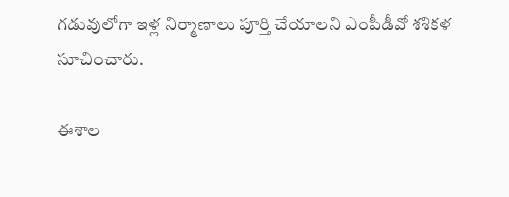గడువులోగా ఇళ్ల నిర్మాణాలు పూర్తి చేయాలని ఎంపీడీవో శశికళ సూచించారు.

ఈశాల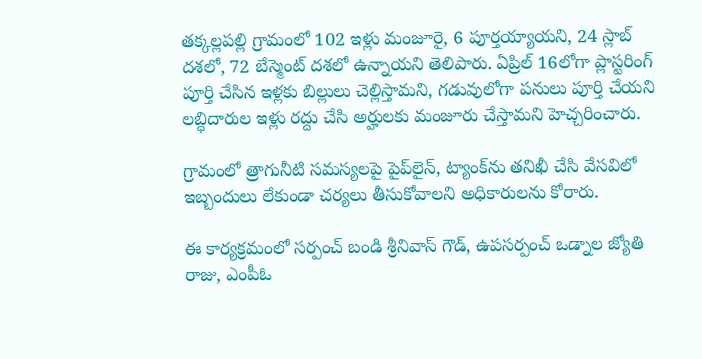తక్కల్లపల్లి గ్రామంలో 102 ఇళ్లు మంజూరై, 6 పూర్తయ్యాయని, 24 స్లాబ్ దశలో, 72 బేస్మెంట్ దశలో ఉన్నాయని తెలిపారు. ఏప్రిల్ 16లోగా ప్లాస్టరింగ్ పూర్తి చేసిన ఇళ్లకు బిల్లులు చెల్లిస్తామని, గడువులోగా పనులు పూర్తి చేయని లబ్ధిదారుల ఇళ్లు రద్దు చేసి అర్హులకు మంజూరు చేస్తామని హెచ్చరించారు.

గ్రామంలో త్రాగునీటి సమస్యలపై పైప్‌లైన్, ట్యాంక్‌ను తనిఖీ చేసి వేసవిలో ఇబ్బందులు లేకుండా చర్యలు తీసుకోవాలని అధికారులను కోరారు.

ఈ కార్యక్రమంలో సర్పంచ్ బండి శ్రీనివాస్ గౌడ్, ఉపసర్పంచ్ ఒడ్నాల జ్యోతి రాజు, ఎంపీఓ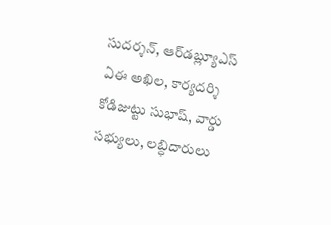సుదర్శన్, ఆర్‌డబ్ల్యూఎస్ ఏఈ అఖిల, కార్యదర్శి కోడిజుట్టు సుభాష్, వార్డు సభ్యులు, లబ్ధిదారులు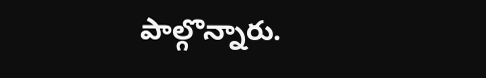పాల్గొన్నారు.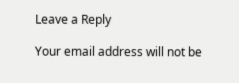Leave a Reply

Your email address will not be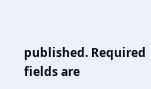published. Required fields are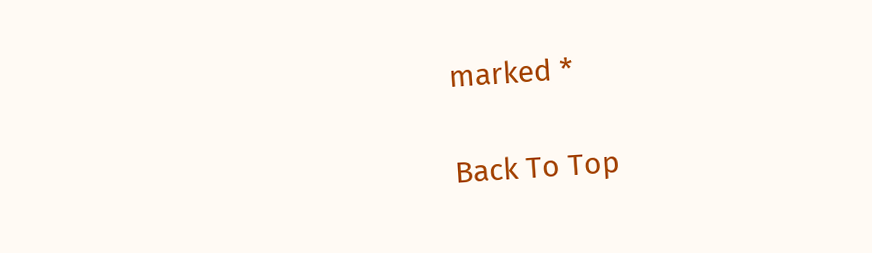marked *

Back To Top